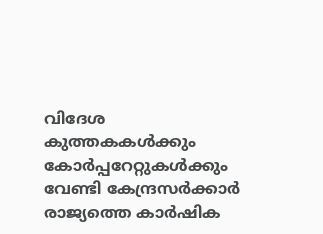വിദേശ കുത്തകകൾക്കും കോർപ്പറേറ്റുകൾക്കും വേണ്ടി കേന്ദ്രസർക്കാർ രാജ്യത്തെ കാർഷിക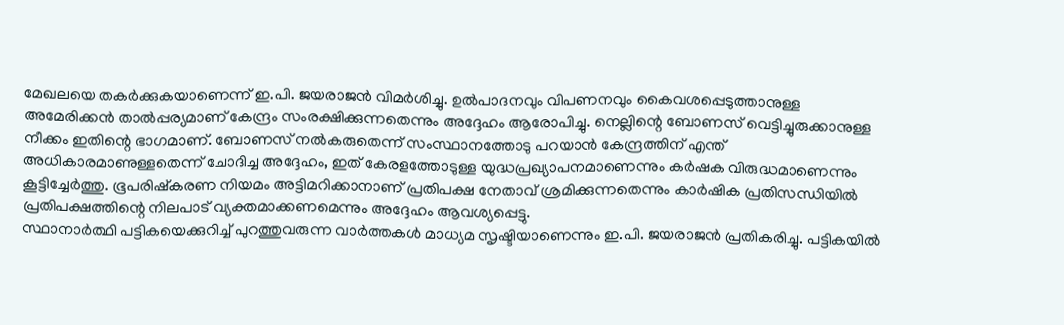മേഖലയെ തകർക്കുകയാണെന്ന് ഇ.പി. ജയരാജൻ വിമർശിച്ചു. ഉൽപാദനവും വിപണനവും കൈവശപ്പെടുത്താനുള്ള അമേരിക്കൻ താൽപ്പര്യമാണ് കേന്ദ്രം സംരക്ഷിക്കുന്നതെന്നും അദ്ദേഹം ആരോപിച്ചു. നെല്ലിന്റെ ബോണസ് വെട്ടിച്ചുരുക്കാനുള്ള നീക്കം ഇതിന്റെ ഭാഗമാണ്. ബോണസ് നൽകരുതെന്ന് സംസ്ഥാനത്തോടു പറയാൻ കേന്ദ്രത്തിന് എന്ത് അധികാരമാണുള്ളതെന്ന് ചോദിച്ച അദ്ദേഹം, ഇത് കേരളത്തോടുള്ള യുദ്ധപ്രഖ്യാപനമാണെന്നും കർഷക വിരുദ്ധമാണെന്നും കൂട്ടിച്ചേർത്തു. ഭൂപരിഷ്കരണ നിയമം അട്ടിമറിക്കാനാണ് പ്രതിപക്ഷ നേതാവ് ശ്രമിക്കുന്നതെന്നും കാർഷിക പ്രതിസന്ധിയിൽ പ്രതിപക്ഷത്തിന്റെ നിലപാട് വ്യക്തമാക്കണമെന്നും അദ്ദേഹം ആവശ്യപ്പെട്ടു.
സ്ഥാനാർത്ഥി പട്ടികയെക്കുറിച്ച് പുറത്തുവരുന്ന വാർത്തകൾ മാധ്യമ സൃഷ്ടിയാണെന്നും ഇ.പി. ജയരാജൻ പ്രതികരിച്ചു. പട്ടികയിൽ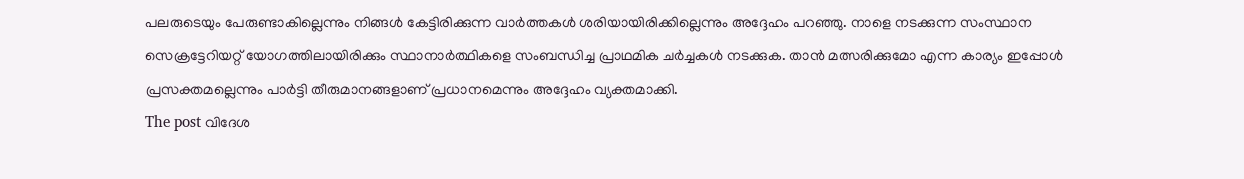പലരുടെയും പേരുണ്ടാകില്ലെന്നും നിങ്ങൾ കേട്ടിരിക്കുന്ന വാർത്തകൾ ശരിയായിരിക്കില്ലെന്നും അദ്ദേഹം പറഞ്ഞു. നാളെ നടക്കുന്ന സംസ്ഥാന സെക്രട്ടേറിയറ്റ് യോഗത്തിലായിരിക്കും സ്ഥാനാർത്ഥികളെ സംബന്ധിച്ച പ്രാഥമിക ചർച്ചകൾ നടക്കുക. താൻ മത്സരിക്കുമോ എന്ന കാര്യം ഇപ്പോൾ പ്രസക്തമല്ലെന്നും പാർട്ടി തീരുമാനങ്ങളാണ് പ്രധാനമെന്നും അദ്ദേഹം വ്യക്തമാക്കി.
The post വിദേശ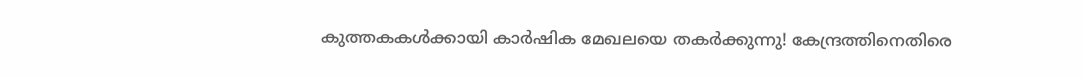കുത്തകകൾക്കായി കാർഷിക മേഖലയെ തകർക്കുന്നു! കേന്ദ്രത്തിനെതിരെ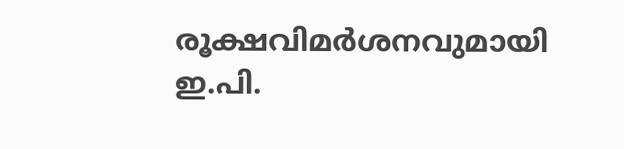രൂക്ഷവിമർശനവുമായി ഇ.പി.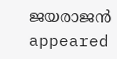ജയരാജൻ appeared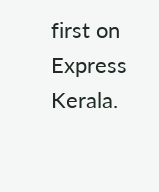first on Express Kerala.